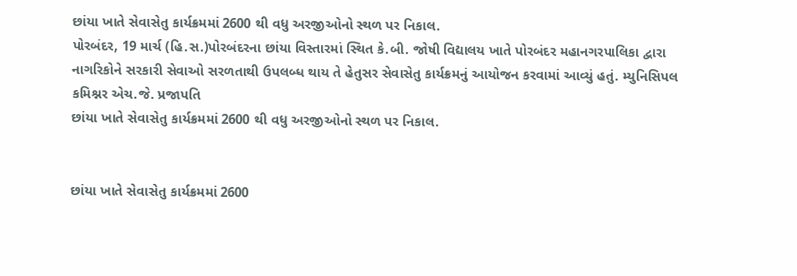છાંયા ખાતે સેવાસેતુ કાર્યક્રમમાં 2600 થી વધુ અરજીઓનો સ્થળ પર નિકાલ.
પોરબંદર, 19 માર્ચ (હિ.સ.)પોરબંદરના છાંયા વિસ્તારમાં સ્થિત કે.બી. જોષી વિદ્યાલય ખાતે પોરબંદર મહાનગરપાલિકા દ્વારા નાગરિકોને સરકારી સેવાઓ સરળતાથી ઉપલબ્ધ થાય તે હેતુસર સેવાસેતુ કાર્યક્રમનું આયોજન કરવામાં આવ્યું હતું. મ્યુનિસિપલ કમિશ્નર એચ.જે. પ્રજાપતિ
છાંયા ખાતે સેવાસેતુ કાર્યક્રમમાં 2600 થી વધુ અરજીઓનો સ્થળ પર નિકાલ.


છાંયા ખાતે સેવાસેતુ કાર્યક્રમમાં 2600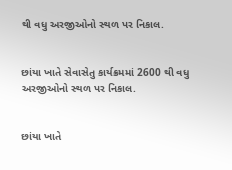થી વધુ અરજીઓનો સ્થળ પર નિકાલ.


છાંયા ખાતે સેવાસેતુ કાર્યક્રમમાં 2600 થી વધુ અરજીઓનો સ્થળ પર નિકાલ.


છાંયા ખાતે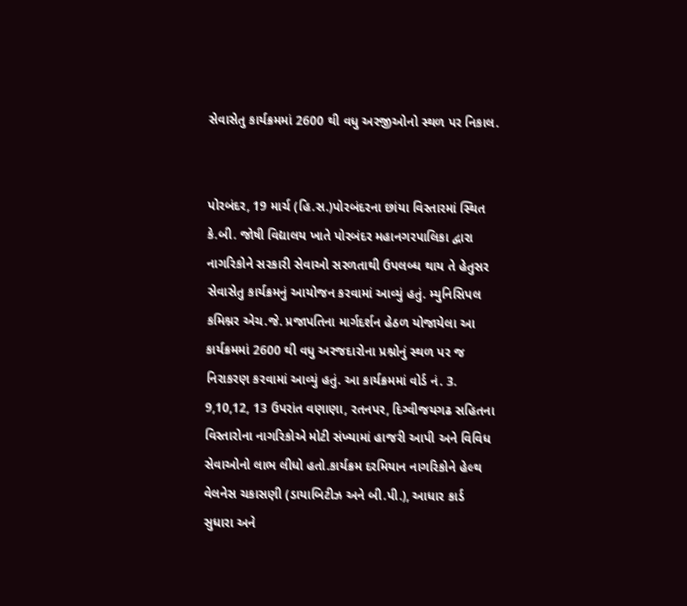સેવાસેતુ કાર્યક્રમમાં 2600 થી વધુ અરજીઓનો સ્થળ પર નિકાલ.


પોરબંદર, 19 માર્ચ (હિ.સ.)પોરબંદરના છાંયા વિસ્તારમાં સ્થિત કે.બી. જોષી વિદ્યાલય ખાતે પોરબંદર મહાનગરપાલિકા દ્વારા નાગરિકોને સરકારી સેવાઓ સરળતાથી ઉપલબ્ધ થાય તે હેતુસર સેવાસેતુ કાર્યક્રમનું આયોજન કરવામાં આવ્યું હતું. મ્યુનિસિપલ કમિશ્નર એચ.જે. પ્રજાપતિના માર્ગદર્શન હેઠળ યોજાયેલા આ કાર્યક્રમમાં 2600 થી વધુ અરજદારોના પ્રશ્નોનું સ્થળ પર જ નિરાકરણ કરવામાં આવ્યું હતું. આ કાર્યક્રમમાં વોર્ડ નં. 3. 9,10,12, 13 ઉપરાંત વણાણા, રતનપર, દિગ્વીજયગઢ સહિતના વિસ્તારોના નાગરિકોએ મોટી સંખ્યામાં હાજરી આપી અને વિવિધ સેવાઓનો લાભ લીધો હતો.કાર્યક્રમ દરમિયાન નાગરિકોને હેલ્થ વેલનેસ ચકાસણી (ડાયાબિટીઝ અને બી.પી.), આધાર કાર્ડ સુધારા અને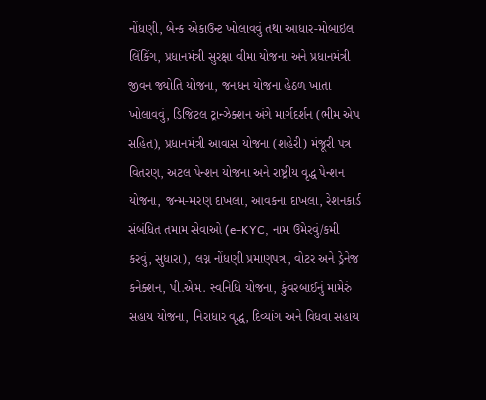નોંધણી, બેન્ક એકાઉન્ટ ખોલાવવું તથા આધાર-મોબાઇલ લિંકિંગ, પ્રધાનમંત્રી સુરક્ષા વીમા યોજના અને પ્રધાનમંત્રી જીવન જ્યોતિ યોજના, જનધન યોજના હેઠળ ખાતા ખોલાવવું, ડિજિટલ ટ્રાન્ઝેક્શન અંગે માર્ગદર્શન (ભીમ એપ સહિત), પ્રધાનમંત્રી આવાસ યોજના (શહેરી) મંજૂરી પત્ર વિતરણ, અટલ પેન્શન યોજના અને રાષ્ટ્રીય વૃદ્ધ પેન્શન યોજના, જન્મ-મરણ દાખલા, આવકના દાખલા, રેશનકાર્ડ સંબંધિત તમામ સેવાઓ (e-KYC, નામ ઉમેરવું/કમી કરવું, સુધારા), લગ્ન નોંધણી પ્રમાણપત્ર, વોટર અને ડ્રેનેજ કનેક્શન, પી.એમ. સ્વનિધિ યોજના, કુંવરબાઈનું મામેરું સહાય યોજના, નિરાધાર વૃદ્ધ, દિવ્યાંગ અને વિધવા સહાય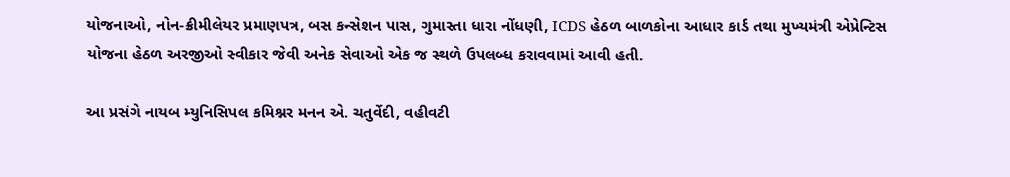યોજનાઓ, નોન-ક્રીમીલેયર પ્રમાણપત્ર, બસ કન્સેશન પાસ, ગુમાસ્તા ધારા નોંધણી, ICDS હેઠળ બાળકોના આધાર કાર્ડ તથા મુખ્યમંત્રી એપ્રેન્ટિસ યોજના હેઠળ અરજીઓ સ્વીકાર જેવી અનેક સેવાઓ એક જ સ્થળે ઉપલબ્ધ કરાવવામાં આવી હતી.

આ પ્રસંગે નાયબ મ્યુનિસિપલ કમિશ્નર મનન એ. ચતુર્વેદી, વહીવટી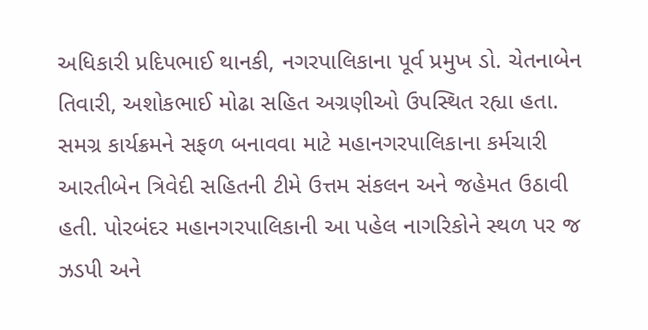અધિકારી પ્રદિપભાઈ થાનકી, નગરપાલિકાના પૂર્વ પ્રમુખ ડો. ચેતનાબેન તિવારી, અશોકભાઈ મોઢા સહિત અગ્રણીઓ ઉપસ્થિત રહ્યા હતા. સમગ્ર કાર્યક્રમને સફળ બનાવવા માટે મહાનગરપાલિકાના કર્મચારી આરતીબેન ત્રિવેદી સહિતની ટીમે ઉત્તમ સંકલન અને જહેમત ઉઠાવી હતી. પોરબંદર મહાનગરપાલિકાની આ પહેલ નાગરિકોને સ્થળ પર જ ઝડપી અને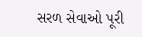સરળ સેવાઓ પૂરી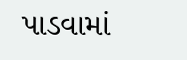પાડવામાં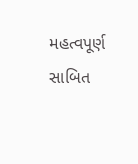મહત્વપૂર્ણ સાબિત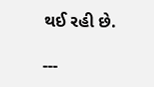થઈ રહી છે.

---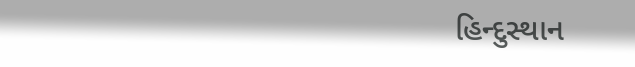હિન્દુસ્થાન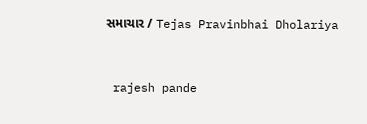સમાચાર / Tejas Pravinbhai Dholariya


 rajesh pande